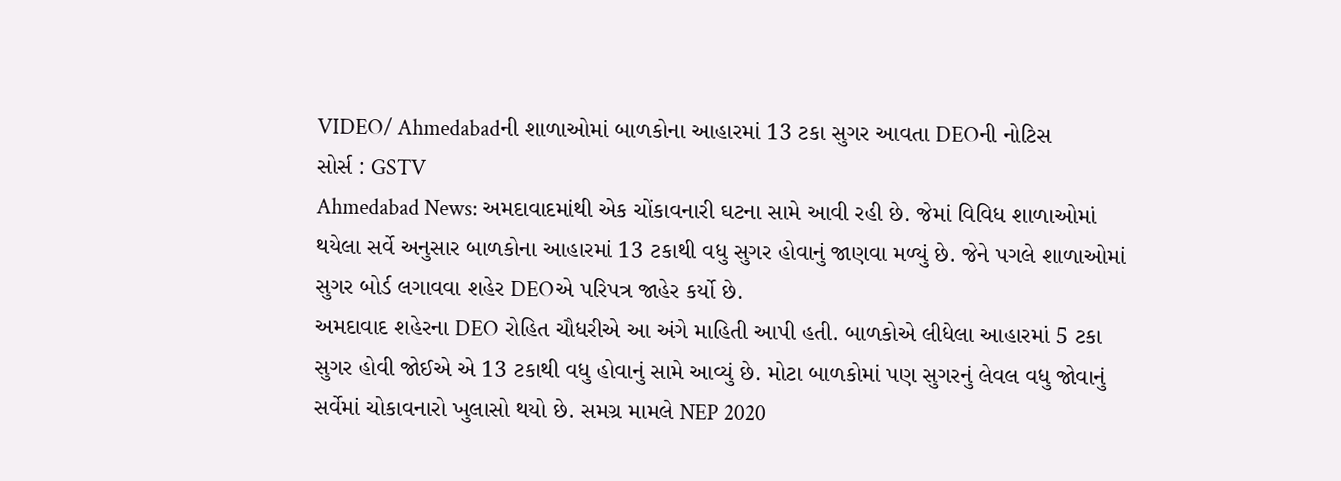VIDEO/ Ahmedabadની શાળાઓમાં બાળકોના આહારમાં 13 ટકા સુગર આવતા DEOની નોટિસ
સોર્સ : GSTV
Ahmedabad News: અમદાવાદમાંથી એક ચોંકાવનારી ઘટના સામે આવી રહી છે. જેમાં વિવિધ શાળાઓમાં થયેલા સર્વે અનુસાર બાળકોના આહારમાં 13 ટકાથી વધુ સુગર હોવાનું જાણવા મળ્યું છે. જેને પગલે શાળાઓમાં સુગર બોર્ડ લગાવવા શહેર DEOએ પરિપત્ર જાહેર કર્યો છે.
અમદાવાદ શહેરના DEO રોહિત ચૌધરીએ આ અંગે માહિતી આપી હતી. બાળકોએ લીધેલા આહારમાં 5 ટકા સુગર હોવી જોઈએ એ 13 ટકાથી વધુ હોવાનું સામે આવ્યું છે. મોટા બાળકોમાં પણ સુગરનું લેવલ વધુ જોવાનું સર્વેમાં ચોકાવનારો ખુલાસો થયો છે. સમગ્ર મામલે NEP 2020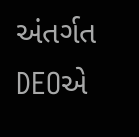અંતર્ગત DEOએ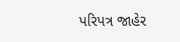પરિપત્ર જાહેર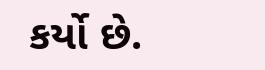કર્યો છે.